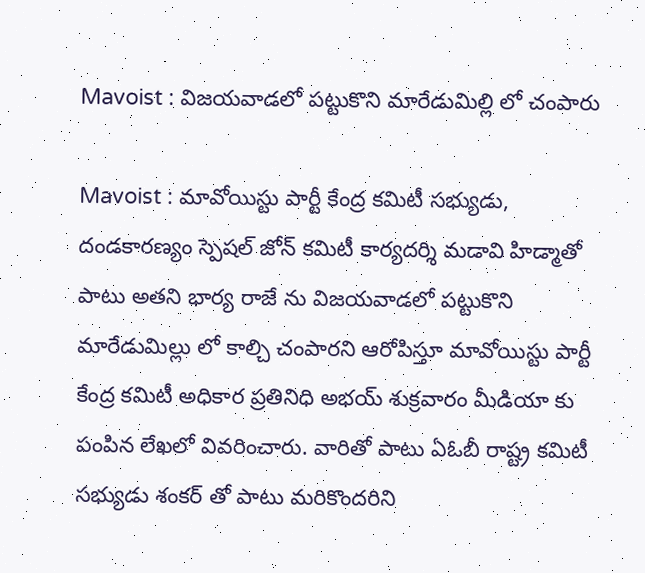Mavoist : విజయవాడలో పట్టుకొని మారేడుమిల్లి లో చంపారు

Mavoist : మావోయిస్టు పార్టీ కేంద్ర కమిటీ సభ్యుడు, దండకారణ్యం స్పెషల్ జోన్ కమిటీ కార్యదర్శి మడావి హిడ్మాతో పాటు అతని భార్య రాజే ను విజయవాడలో పట్టుకొని మారేడుమిల్లు లో కాల్చి చంపారని ఆరోపిస్తూ మావోయిస్టు పార్టీ కేంద్ర కమిటీ అధికార ప్రతినిధి అభయ్ శుక్రవారం మీడియా కు పంపిన లేఖలో వివరించారు. వారితో పాటు ఏఓబీ రాష్ట్ర కమిటీ సభ్యుడు శంకర్ తో పాటు మరికొందరిని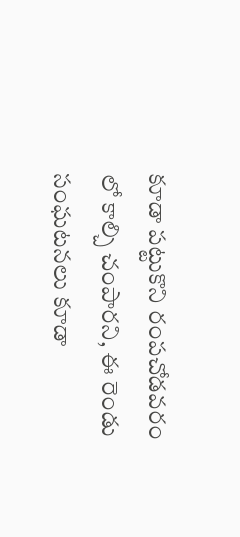కూడా పట్టుకొని రంపచోడవరం లో కాల్చి చంపారని, ఈ రెండు సంఘటనలు కూడా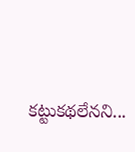కట్టుకథలేనని...